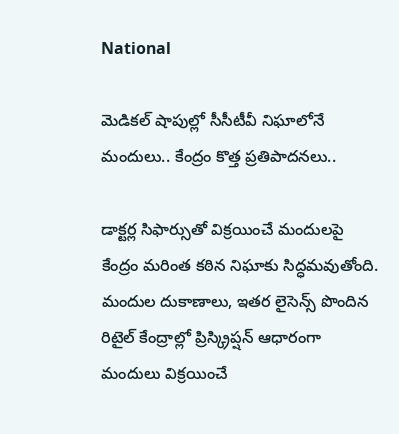National

మెడికల్‌ షాపుల్లో సీసీటీవీ నిఘాలోనే మందులు.. కేంద్రం కొత్త ప్రతిపాదనలు..

డాక్టర్ల సిఫార్సుతో విక్రయించే మందులపై కేంద్రం మరింత కఠిన నిఘాకు సిద్ధమవుతోంది. మందుల దుకాణాలు, ఇతర లైసెన్స్‌ పొందిన రిటైల్‌ కేంద్రాల్లో ప్రిస్క్రిప్షన్‌ ఆధారంగా మందులు విక్రయించే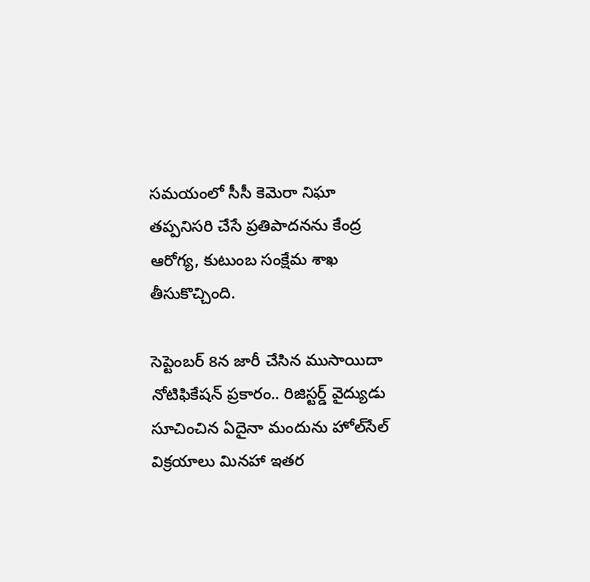సమయంలో సీసీ కెమెరా నిఘా తప్పనిసరి చేసే ప్రతిపాదనను కేంద్ర ఆరోగ్య, కుటుంబ సంక్షేమ శాఖ తీసుకొచ్చింది.

సెప్టెంబర్‌ 8న జారీ చేసిన ముసాయిదా నోటిఫికేషన్‌ ప్రకారం.. రిజిస్టర్డ్‌ వైద్యుడు సూచించిన ఏదైనా మందును హోల్‌సేల్‌ విక్రయాలు మినహా ఇతర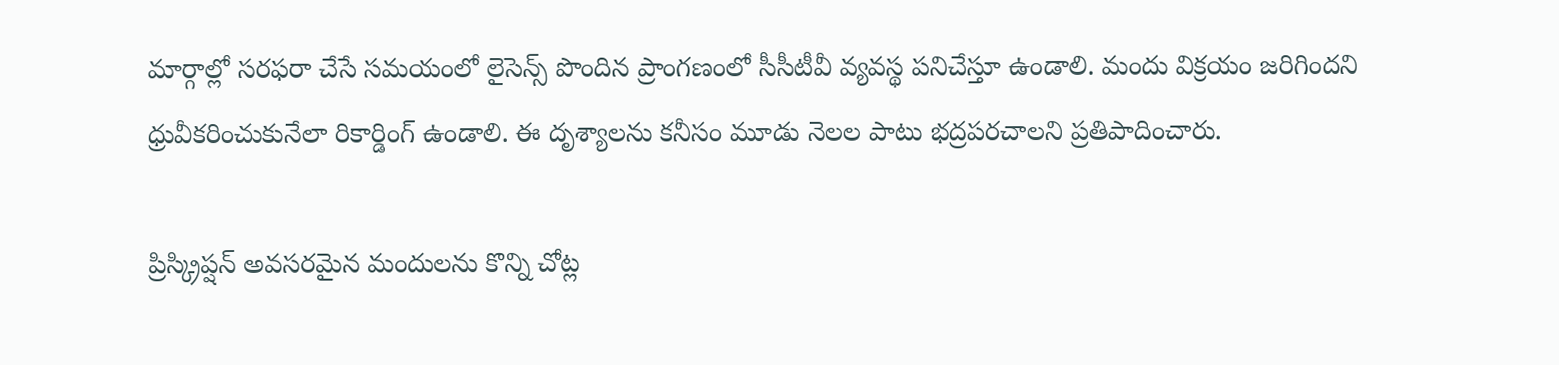మార్గాల్లో సరఫరా చేసే సమయంలో లైసెన్స్‌ పొందిన ప్రాంగణంలో సీసీటీవీ వ్యవస్థ పనిచేస్తూ ఉండాలి. మందు విక్రయం జరిగిందని ధ్రువీకరించుకునేలా రికార్డింగ్‌ ఉండాలి. ఈ దృశ్యాలను కనీసం మూడు నెలల పాటు భద్రపరచాలని ప్రతిపాదించారు.

ప్రిస్క్రిప్షన్‌ అవసరమైన మందులను కొన్ని చోట్ల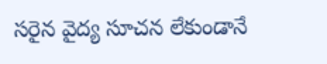సరైన వైద్య సూచన లేకుండానే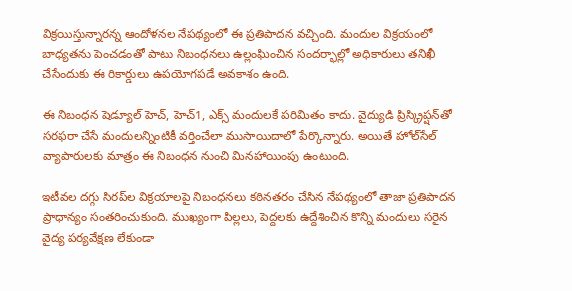విక్రయిస్తున్నారన్న ఆందోళనల నేపథ్యంలో ఈ ప్రతిపాదన వచ్చింది. మందుల విక్రయంలో బాధ్యతను పెంచడంతో పాటు నిబంధనలు ఉల్లంఘించిన సందర్భాల్లో అధికారులు తనిఖీ చేసేందుకు ఈ రికార్డులు ఉపయోగపడే అవకాశం ఉంది.

ఈ నిబంధన షెడ్యూల్‌ హెచ్‌, హెచ్‌1, ఎక్స్‌ మందులకే పరిమితం కాదు. వైద్యుడి ప్రిస్క్రిప్షన్‌తో సరఫరా చేసే మందులన్నింటికీ వర్తించేలా ముసాయిదాలో పేర్కొన్నారు. అయితే హోల్‌సేల్‌ వ్యాపారులకు మాత్రం ఈ నిబంధన నుంచి మినహాయింపు ఉంటుంది.

ఇటీవల దగ్గు సిరప్‌ల విక్రయాలపై నిబంధనలు కఠినతరం చేసిన నేపథ్యంలో తాజా ప్రతిపాదన ప్రాధాన్యం సంతరించుకుంది. ముఖ్యంగా పిల్లలు, పెద్దలకు ఉద్దేశించిన కొన్ని మందులు సరైన వైద్య పర్యవేక్షణ లేకుండా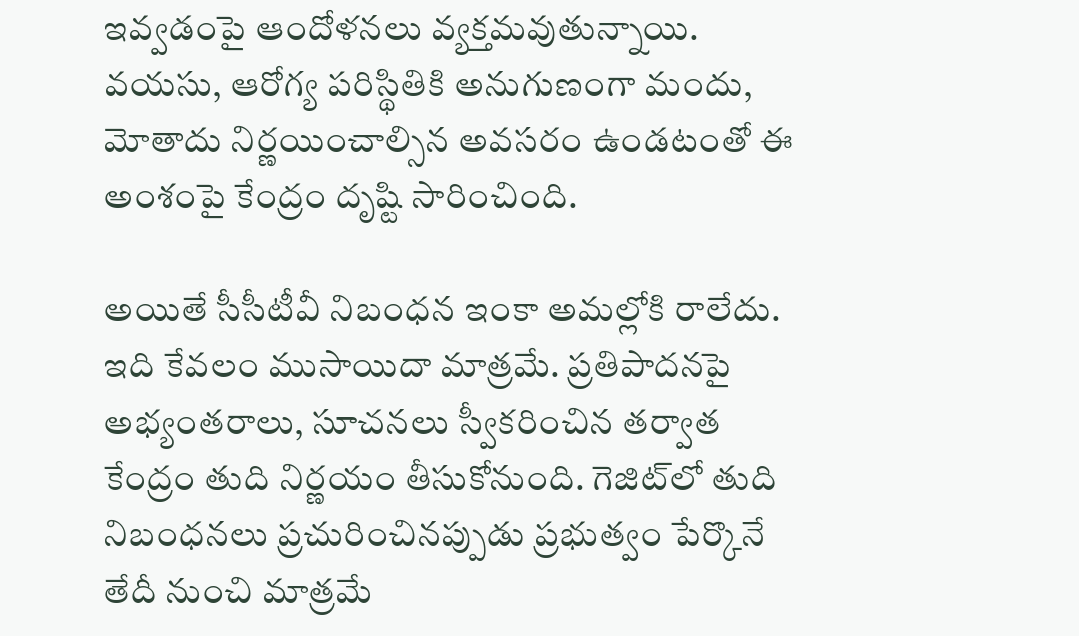ఇవ్వడంపై ఆందోళనలు వ్యక్తమవుతున్నాయి. వయసు, ఆరోగ్య పరిస్థితికి అనుగుణంగా మందు, మోతాదు నిర్ణయించాల్సిన అవసరం ఉండటంతో ఈ అంశంపై కేంద్రం దృష్టి సారించింది.

అయితే సీసీటీవీ నిబంధన ఇంకా అమల్లోకి రాలేదు. ఇది కేవలం ముసాయిదా మాత్రమే. ప్రతిపాదనపై అభ్యంతరాలు, సూచనలు స్వీకరించిన తర్వాత కేంద్రం తుది నిర్ణయం తీసుకోనుంది. గెజిట్‌లో తుది నిబంధనలు ప్రచురించినప్పుడు ప్రభుత్వం పేర్కొనే తేదీ నుంచి మాత్రమే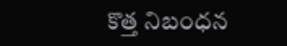కొత్త నిబంధన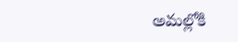అమల్లోకి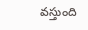వస్తుంది